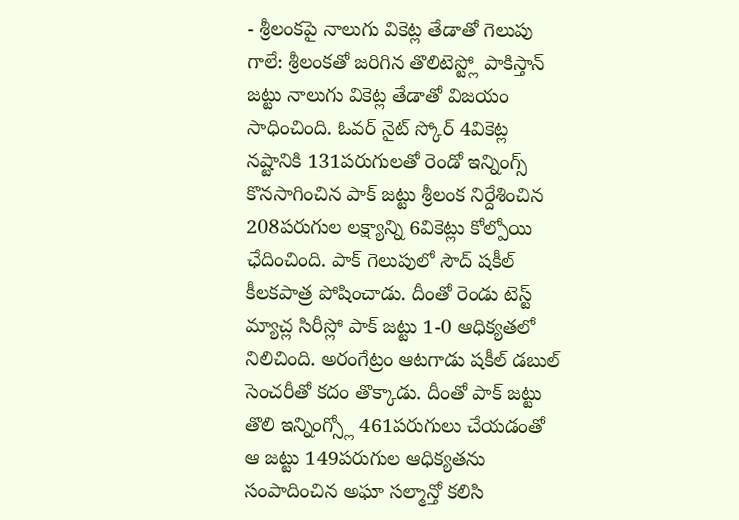- శ్రీలంకపై నాలుగు వికెట్ల తేడాతో గెలుపు
గాలే: శ్రీలంకతో జరిగిన తొలిటెస్ట్లో పాకిస్తాన్ జట్టు నాలుగు వికెట్ల తేడాతో విజయం సాధించింది. ఓవర్ నైట్ స్కోర్ 4వికెట్ల నష్టానికి 131పరుగులతో రెండో ఇన్నింగ్స్ కొనసాగించిన పాక్ జట్టు శ్రీలంక నిర్దేశించిన 208పరుగుల లక్ష్యాన్ని 6వికెట్లు కోల్పోయి ఛేదించింది. పాక్ గెలుపులో సౌద్ షకీల్ కీలకపాత్ర పోషించాడు. దీంతో రెండు టెస్ట్ మ్యాచ్ల సిరీస్లో పాక్ జట్టు 1-0 ఆధిక్యతలో నిలిచింది. అరంగేట్రం ఆటగాడు షకీల్ డబుల్ సెంచరీతో కదం తొక్కాడు. దీంతో పాక్ జట్టు తొలి ఇన్నింగ్స్లో 461పరుగులు చేయడంతో ఆ జట్టు 149పరుగుల ఆధిక్యతను సంపాదించిన అఘా సల్మాన్తో కలిసి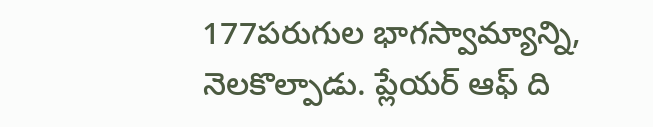177పరుగుల భాగస్వామ్యాన్ని, నెలకొల్పాడు. ప్లేయర్ ఆఫ్ ది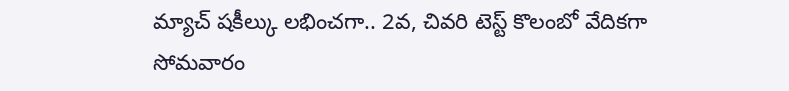మ్యాచ్ షకీల్కు లభించగా.. 2వ, చివరి టెస్ట్ కొలంబో వేదికగా సోమవారం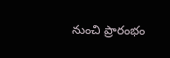నుంచి ప్రారంభం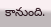కానుంది.